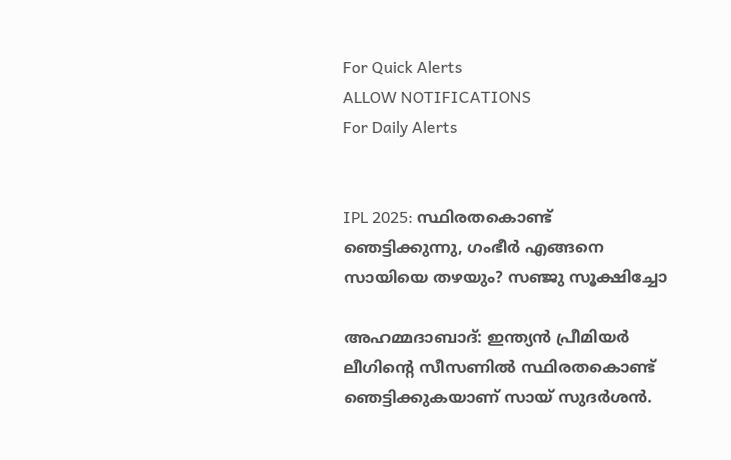For Quick Alerts
ALLOW NOTIFICATIONS
For Daily Alerts


IPL 2025: സ്ഥിരതകൊണ്ട് ഞെട്ടിക്കുന്നു, ഗംഭീര്‍ എങ്ങനെ സായിയെ തഴയും? സഞ്ജു സൂക്ഷിച്ചോ

അഹമ്മദാബാദ്: ഇന്ത്യന്‍ പ്രീമിയര്‍ ലീഗിന്റെ സീസണില്‍ സ്ഥിരതകൊണ്ട് ഞെട്ടിക്കുകയാണ് സായ് സുദര്‍ശന്‍.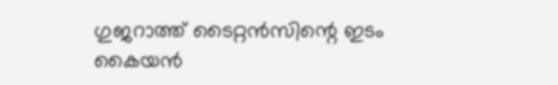ഗുജറാത്ത് ടൈറ്റന്‍സിന്റെ ഇടം കൈയന്‍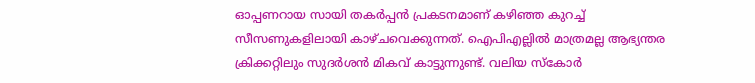ഓപ്പണറായ സായി തകര്‍പ്പന്‍ പ്രകടനമാണ് കഴിഞ്ഞ കുറച്ച് സീസണുകളിലായി കാഴ്ചവെക്കുന്നത്. ഐപിഎല്ലില്‍ മാത്രമല്ല ആഭ്യന്തര ക്രിക്കറ്റിലും സുദര്‍ശന്‍ മികവ് കാട്ടുന്നുണ്ട്. വലിയ സ്‌കോര്‍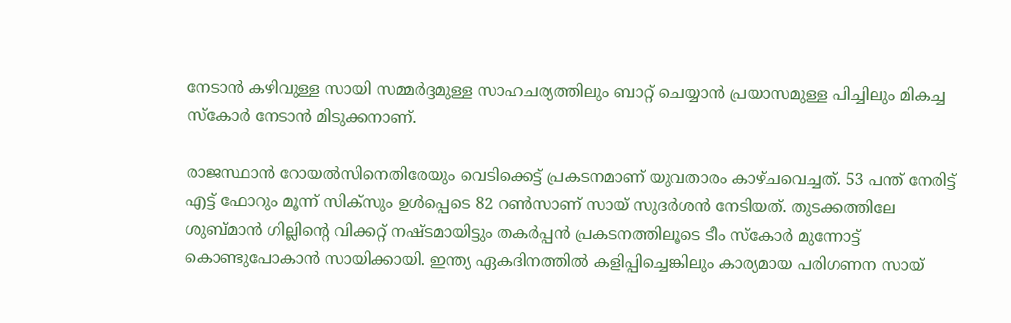നേടാന്‍ കഴിവുള്ള സായി സമ്മര്‍ദ്ദമുള്ള സാഹചര്യത്തിലും ബാറ്റ് ചെയ്യാന്‍ പ്രയാസമുള്ള പിച്ചിലും മികച്ച സ്‌കോര്‍ നേടാന്‍ മിടുക്കനാണ്.

രാജസ്ഥാന്‍ റോയല്‍സിനെതിരേയും വെടിക്കെട്ട് പ്രകടനമാണ് യുവതാരം കാഴ്ചവെച്ചത്. 53 പന്ത് നേരിട്ട് എട്ട് ഫോറും മൂന്ന് സിക്‌സും ഉള്‍പ്പെടെ 82 റണ്‍സാണ് സായ് സുദര്‍ശന്‍ നേടിയത്. തുടക്കത്തിലേ ശുബ്മാന്‍ ഗില്ലിന്റെ വിക്കറ്റ് നഷ്ടമായിട്ടും തകര്‍പ്പന്‍ പ്രകടനത്തിലൂടെ ടീം സ്‌കോര്‍ മുന്നോട്ട് കൊണ്ടുപോകാന്‍ സായിക്കായി. ഇന്ത്യ ഏകദിനത്തില്‍ കളിപ്പിച്ചെങ്കിലും കാര്യമായ പരിഗണന സായ്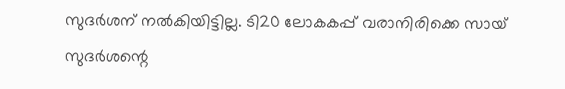സുദര്‍ശന് നല്‍കിയിട്ടില്ല. ടി20 ലോകകപ്പ് വരാനിരിക്കെ സായ് സുദര്‍ശന്റെ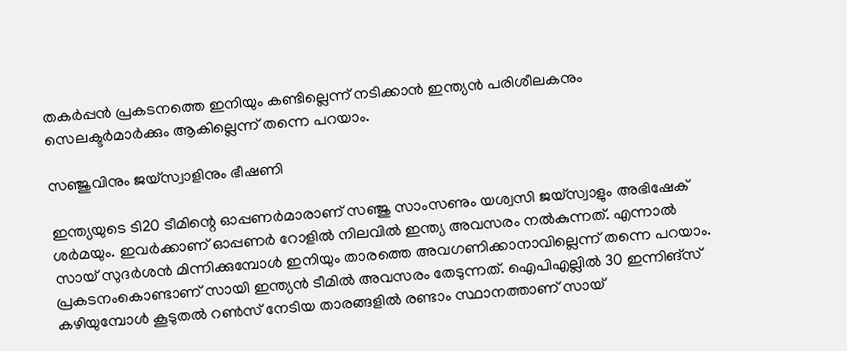തകര്‍പ്പന്‍ പ്രകടനത്തെ ഇനിയും കണ്ടില്ലെന്ന് നടിക്കാന്‍ ഇന്ത്യന്‍ പരിശീലകനും സെലക്ടര്‍മാര്‍ക്കും ആകില്ലെന്ന് തന്നെ പറയാം.

സഞ്ജുവിനും ജയ്‌സ്വാളിനും ഭീഷണി

ഇന്ത്യയുടെ ടി20 ടീമിന്റെ ഓപ്പണര്‍മാരാണ് സഞ്ജു സാംസണും യശ്വസി ജയ്‌സ്വാളും അഭിഷേക് ശര്‍മയും. ഇവര്‍ക്കാണ് ഓപ്പണര്‍ റോളില്‍ നിലവില്‍ ഇന്ത്യ അവസരം നല്‍കുന്നത്. എന്നാല്‍ സായ് സുദര്‍ശന്‍ മിന്നിക്കുമ്പോള്‍ ഇനിയും താരത്തെ അവഗണിക്കാനാവില്ലെന്ന് തന്നെ പറയാം. പ്രകടനംകൊണ്ടാണ് സായി ഇന്ത്യന്‍ ടീമില്‍ അവസരം തേടുന്നത്. ഐപിഎല്ലില്‍ 30 ഇന്നിങ്‌സ് കഴിയുമ്പോള്‍ കൂടുതല്‍ റണ്‍സ് നേടിയ താരങ്ങളില്‍ രണ്ടാം സ്ഥാനത്താണ് സായ്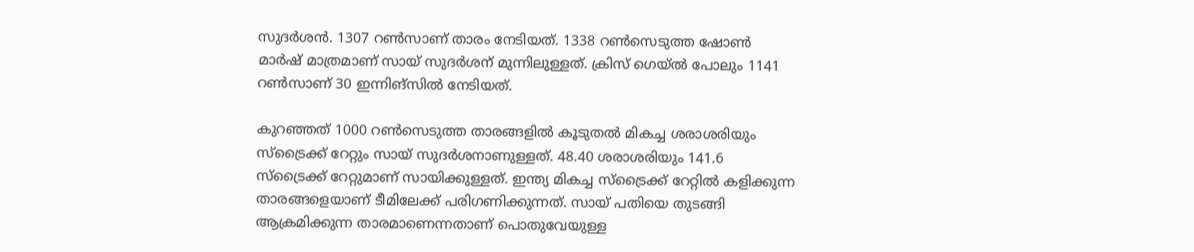സുദര്‍ശന്‍. 1307 റണ്‍സാണ് താരം നേടിയത്. 1338 റണ്‍സെടുത്ത ഷോണ്‍ മാര്‍ഷ് മാത്രമാണ് സായ് സുദര്‍ശന് മുന്നിലുള്ളത്. ക്രിസ് ഗെയ്ല്‍ പോലും 1141 റണ്‍സാണ് 30 ഇന്നിങ്‌സില്‍ നേടിയത്.

കുറഞ്ഞത് 1000 റണ്‍സെടുത്ത താരങ്ങളില്‍ കൂടുതല്‍ മികച്ച ശരാശരിയും സ്‌ട്രൈക്ക് റേറ്റും സായ് സുദര്‍ശനാണുള്ളത്. 48.40 ശരാശരിയും 141.6 സ്‌ട്രൈക്ക് റേറ്റുമാണ് സായിക്കുള്ളത്. ഇന്ത്യ മികച്ച സ്‌ട്രൈക്ക് റേറ്റില്‍ കളിക്കുന്ന താരങ്ങളെയാണ് ടീമിലേക്ക് പരിഗണിക്കുന്നത്. സായ് പതിയെ തുടങ്ങി ആക്രമിക്കുന്ന താരമാണെന്നതാണ് പൊതുവേയുള്ള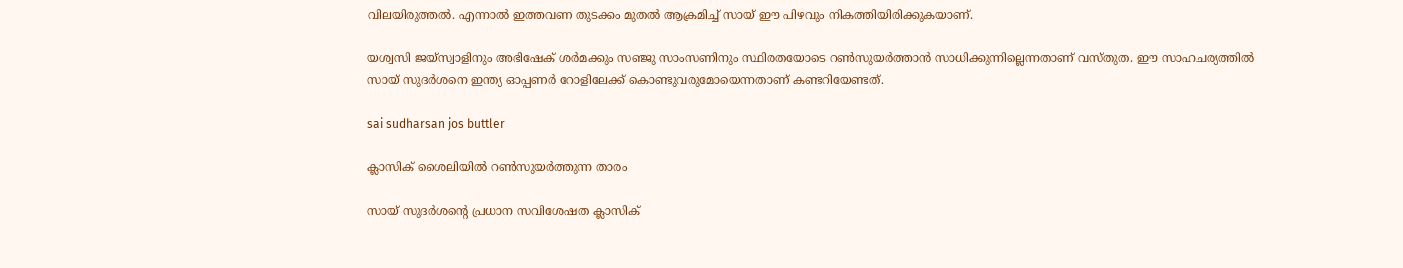വിലയിരുത്തല്‍. എന്നാല്‍ ഇത്തവണ തുടക്കം മുതല്‍ ആക്രമിച്ച് സായ് ഈ പിഴവും നികത്തിയിരിക്കുകയാണ്.

യശ്വസി ജയ്‌സ്വാളിനും അഭിഷേക് ശര്‍മക്കും സഞ്ജു സാംസണിനും സ്ഥിരതയോടെ റണ്‍സുയര്‍ത്താന്‍ സാധിക്കുന്നില്ലെന്നതാണ് വസ്തുത. ഈ സാഹചര്യത്തില്‍ സായ് സുദര്‍ശനെ ഇന്ത്യ ഓപ്പണര്‍ റോളിലേക്ക് കൊണ്ടുവരുമോയെന്നതാണ് കണ്ടറിയേണ്ടത്.

sai sudharsan jos buttler

ക്ലാസിക് ശൈലിയില്‍ റണ്‍സുയര്‍ത്തുന്ന താരം

സായ് സുദര്‍ശന്റെ പ്രധാന സവിശേഷത ക്ലാസിക്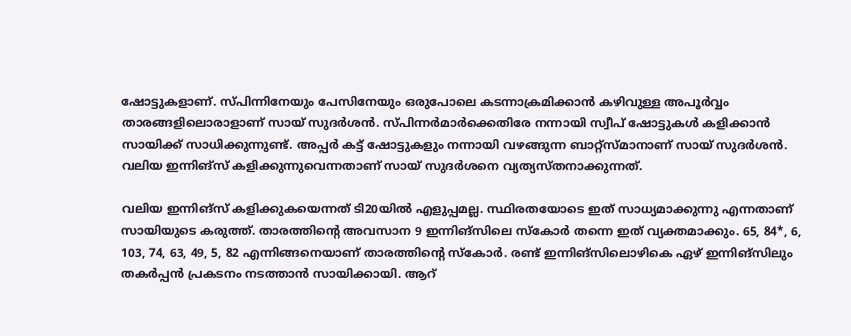ഷോട്ടുകളാണ്. സ്പിന്നിനേയും പേസിനേയും ഒരുപോലെ കടന്നാക്രമിക്കാന്‍ കഴിവുള്ള അപൂര്‍വ്വം താരങ്ങളിലൊരാളാണ് സായ് സുദര്‍ശന്‍. സ്പിന്നര്‍മാര്‍ക്കെതിരേ നന്നായി സ്വീപ് ഷോട്ടുകള്‍ കളിക്കാന്‍ സായിക്ക് സാധിക്കുന്നുണ്ട്. അപ്പര്‍ കട്ട് ഷോട്ടുകളും നന്നായി വഴങ്ങുന്ന ബാറ്റ്‌സ്മാനാണ് സായ് സുദര്‍ശന്‍. വലിയ ഇന്നിങ്‌സ് കളിക്കുന്നുവെന്നതാണ് സായ് സുദര്‍ശനെ വ്യത്യസ്തനാക്കുന്നത്.

വലിയ ഇന്നിങ്‌സ് കളിക്കുകയെന്നത് ടി20യില്‍ എളുപ്പമല്ല. സ്ഥിരതയോടെ ഇത് സാധ്യമാക്കുന്നു എന്നതാണ് സായിയുടെ കരുത്ത്. താരത്തിന്റെ അവസാന 9 ഇന്നിങ്‌സിലെ സ്‌കോര്‍ തന്നെ ഇത് വ്യക്തമാക്കും. 65, 84*, 6, 103, 74, 63, 49, 5, 82 എന്നിങ്ങനെയാണ് താരത്തിന്റെ സ്‌കോര്‍. രണ്ട് ഇന്നിങ്‌സിലൊഴികെ ഏഴ് ഇന്നിങ്‌സിലും തകര്‍പ്പന്‍ പ്രകടനം നടത്താന്‍ സായിക്കായി. ആറ്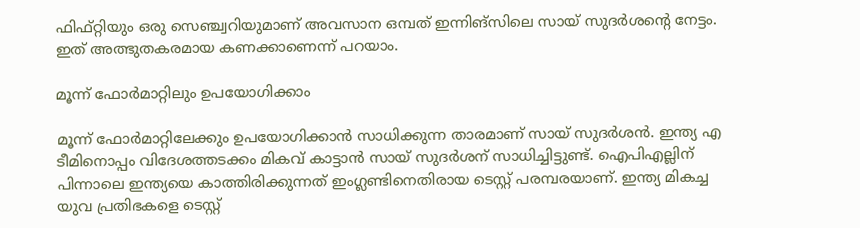ഫിഫ്റ്റിയും ഒരു സെഞ്ച്വറിയുമാണ് അവസാന ഒമ്പത് ഇന്നിങ്‌സിലെ സായ് സുദര്‍ശന്റെ നേട്ടം. ഇത് അത്ഭുതകരമായ കണക്കാണെന്ന് പറയാം.

മൂന്ന് ഫോര്‍മാറ്റിലും ഉപയോഗിക്കാം

മൂന്ന് ഫോര്‍മാറ്റിലേക്കും ഉപയോഗിക്കാന്‍ സാധിക്കുന്ന താരമാണ് സായ് സുദര്‍ശന്‍. ഇന്ത്യ എ ടീമിനൊപ്പം വിദേശത്തടക്കം മികവ് കാട്ടാന്‍ സായ് സുദര്‍ശന് സാധിച്ചിട്ടുണ്ട്. ഐപിഎല്ലിന് പിന്നാലെ ഇന്ത്യയെ കാത്തിരിക്കുന്നത് ഇംഗ്ലണ്ടിനെതിരായ ടെസ്റ്റ് പരമ്പരയാണ്. ഇന്ത്യ മികച്ച യുവ പ്രതിഭകളെ ടെസ്റ്റ്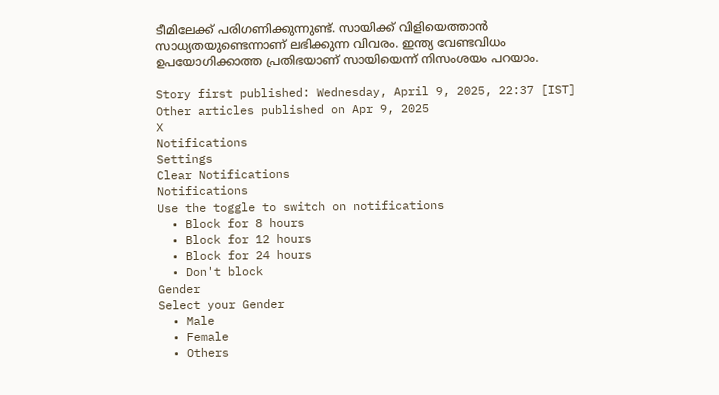ടീമിലേക്ക് പരിഗണിക്കുന്നുണ്ട്. സായിക്ക് വിളിയെത്താന്‍ സാധ്യതയുണ്ടെന്നാണ് ലഭിക്കുന്ന വിവരം. ഇന്ത്യ വേണ്ടവിധം ഉപയോഗിക്കാത്ത പ്രതിഭയാണ് സായിയെന്ന് നിസംശയം പറയാം.

Story first published: Wednesday, April 9, 2025, 22:37 [IST]
Other articles published on Apr 9, 2025
X
Notifications
Settings
Clear Notifications
Notifications
Use the toggle to switch on notifications
  • Block for 8 hours
  • Block for 12 hours
  • Block for 24 hours
  • Don't block
Gender
Select your Gender
  • Male
  • Female
  • Others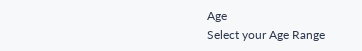Age
Select your Age Range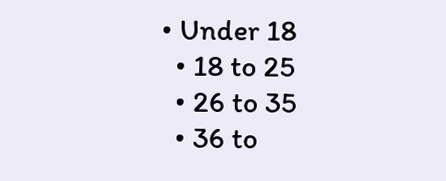• Under 18
  • 18 to 25
  • 26 to 35
  • 36 to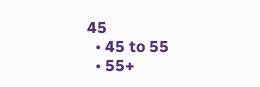45
  • 45 to 55
  • 55+